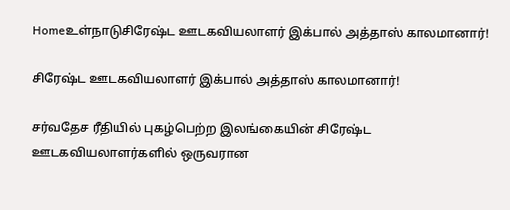Homeஉள்நாடுசிரேஷ்ட ஊடகவியலாளர் இக்பால் அத்தாஸ் காலமானார்!

சிரேஷ்ட ஊடகவியலாளர் இக்பால் அத்தாஸ் காலமானார்!

சர்வதேச ரீதியில் புகழ்பெற்ற இலங்கையின் சிரேஷ்ட ஊடகவியலாளர்களில் ஒருவரான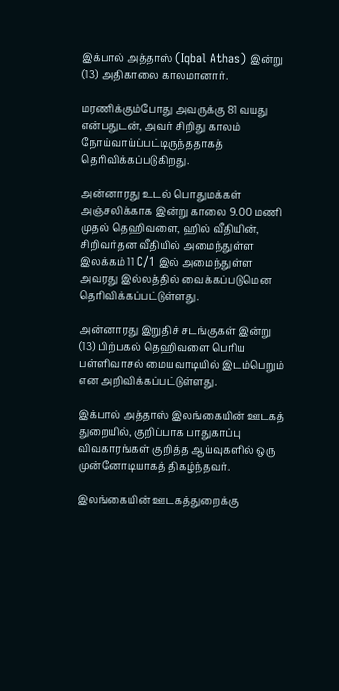இக்பால் அத்தாஸ் (Iqbal Athas) இன்று (13) அதிகாலை காலமானார்.

மரணிக்கும்போது அவருக்கு 81 வயது என்பதுடன், அவர் சிறிது காலம் நோய்வாய்ப்பட்டிருந்ததாகத் தெரிவிக்கப்படுகிறது.

அன்னாரது உடல் பொதுமக்கள் அஞ்சலிக்காக இன்று காலை 9.00 மணி முதல் தெஹிவளை, ஹில் வீதியின், சிறிவர்தன வீதியில் அமைந்துள்ள இலக்கம் 11 C/1 இல் அமைந்துள்ள அவரது இல்லத்தில் வைக்கப்படுமென தெரிவிக்கப்பட்டுள்ளது.

அன்னாரது இறுதிச் சடங்குகள் இன்று (13) பிற்பகல் தெஹிவளை பெரிய பள்ளிவாசல் மையவாடியில் இடம்பெறும் என அறிவிக்கப்பட்டுள்ளது.

இக்பால் அத்தாஸ் இலங்கையின் ஊடகத் துறையில், குறிப்பாக பாதுகாப்பு விவகாரங்கள் குறித்த ஆய்வுகளில் ஒரு முன்னோடியாகத் திகழ்ந்தவர்.

இலங்கையின் ஊடகத்துறைக்கு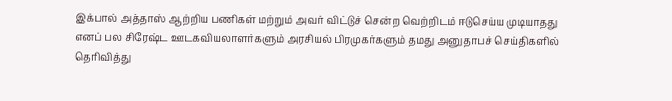இக்பால் அத்தாஸ் ஆற்றிய பணிகள் மற்றும் அவர் விட்டுச் சென்ற வெற்றிடம் ஈடுசெய்ய முடியாதது எனப் பல சிரேஷ்ட ஊடகவியலாளர்களும் அரசியல் பிரமுகர்களும் தமது அனுதாபச் செய்திகளில் தெரிவித்து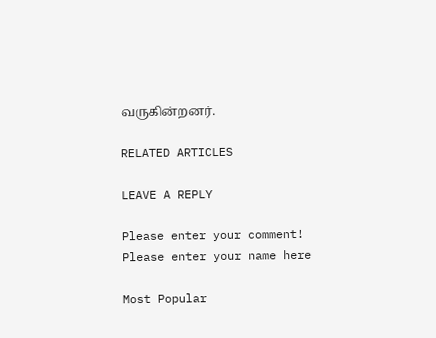வருகின்றனர்.

RELATED ARTICLES

LEAVE A REPLY

Please enter your comment!
Please enter your name here

Most Popular